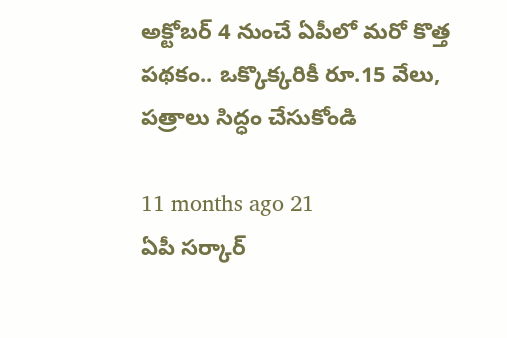అక్టోబర్ 4 నుంచే ఏపీలో మరో కొత్త పథకం.. ఒక్కొక్కరికీ రూ.15 వేలు, పత్రాలు సిద్ధం చేసుకోండి

11 months ago 21
ఏపీ సర్కార్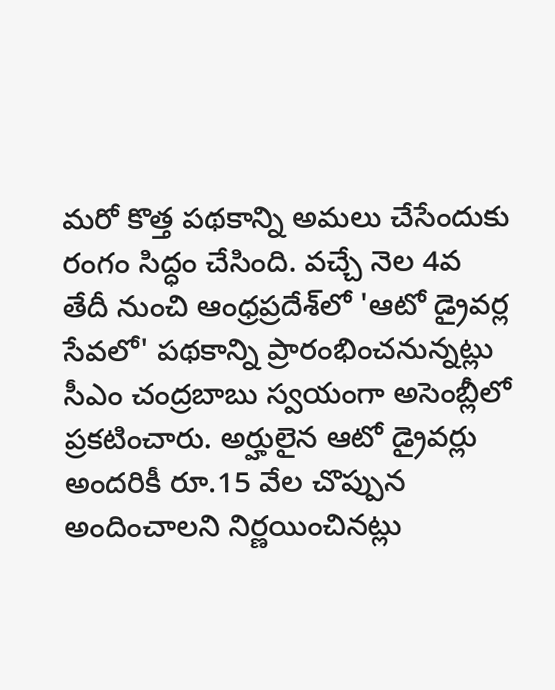మరో కొత్త పథకాన్ని అమలు చేసేందుకు రంగం సిద్ధం చేసింది. వచ్చే నెల 4వ తేదీ నుంచి ఆంధ్రప్రదేశ్‌లో 'ఆటో డ్రైవర్ల సేవలో' పథకాన్ని ప్రారంభించనున్నట్లు సీఎం చంద్రబాబు స్వయంగా అసెంబ్లీలో ప్రకటించారు. అర్హులైన ఆటో డ్రైవర్లు అందరికీ రూ.15 వేల చొప్పున అందించాలని నిర్ణయించినట్లు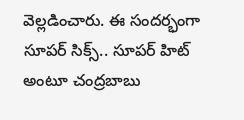వెల్లడించారు. ఈ సందర్భంగా సూపర్ సిక్స్.. సూపర్ హిట్ అంటూ చంద్రబాబు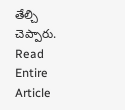తేల్చి చెప్పారు.
Read Entire Article